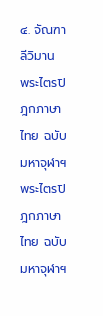๔. จัณฑาลีวิมาน
พระไตรปิฎกภาษาไทย ฉบับมหาจุฬาฯ
พระไตรปิฎกภาษาไทย ฉบับมหาจุฬาฯ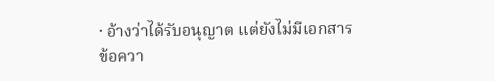· อ้างว่าได้รับอนุญาต แต่ยังไม่มีเอกสาร
ข้อควา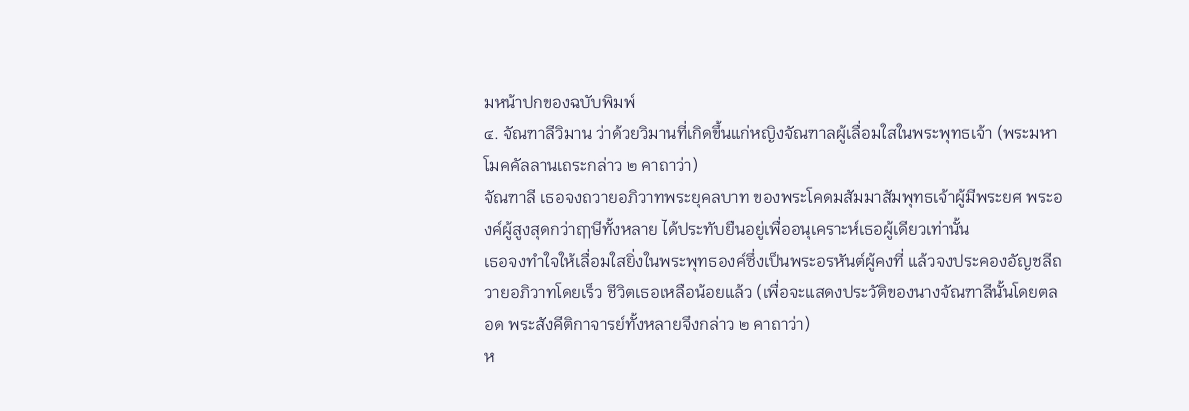มหน้าปกของฉบับพิมพ์
๔. จัณฑาลีวิมาน ว่าด้วยวิมานที่เกิดขึ้นแก่หญิงจัณฑาลผู้เลื่อมใสในพระพุทธเจ้า (พระมหาโมคคัลลานเถระกล่าว ๒ คาถาว่า)
จัณฑาลี เธอจงถวายอภิวาทพระยุคลบาท ของพระโคดมสัมมาสัมพุทธเจ้าผู้มีพระยศ พระองค์ผู้สูงสุดกว่าฤๅษีทั้งหลาย ได้ประทับยืนอยู่เพื่ออนุเคราะห์เธอผู้เดียวเท่านั้น
เธอจงทำใจให้เลื่อมใสยิ่งในพระพุทธองค์ซึ่งเป็นพระอรหันต์ผู้คงที่ แล้วจงประคองอัญชลีถวายอภิวาทโดยเร็ว ชีวิตเธอเหลือน้อยแล้ว (เพื่อจะแสดงประวัติของนางจัณฑาลีนั้นโดยตลอด พระสังคีติกาจารย์ทั้งหลายจึงกล่าว ๒ คาถาว่า)
ห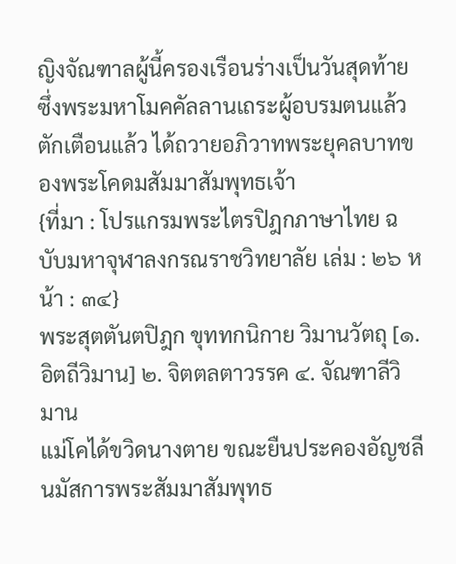ญิงจัณฑาลผู้นี้ครองเรือนร่างเป็นวันสุดท้าย ซึ่งพระมหาโมคคัลลานเถระผู้อบรมตนแล้ว ตักเตือนแล้ว ได้ถวายอภิวาทพระยุคลบาทของพระโคดมสัมมาสัมพุทธเจ้า
{ที่มา : โปรแกรมพระไตรปิฎกภาษาไทย ฉบับมหาจุฬาลงกรณราชวิทยาลัย เล่ม : ๒๖ หน้า : ๓๔}
พระสุตตันตปิฎก ขุททกนิกาย วิมานวัตถุ [๑. อิตถีวิมาน] ๒. จิตตลตาวรรค ๔. จัณฑาลีวิมาน
แม่โคได้ขวิดนางตาย ขณะยืนประคองอัญชลี นมัสการพระสัมมาสัมพุทธ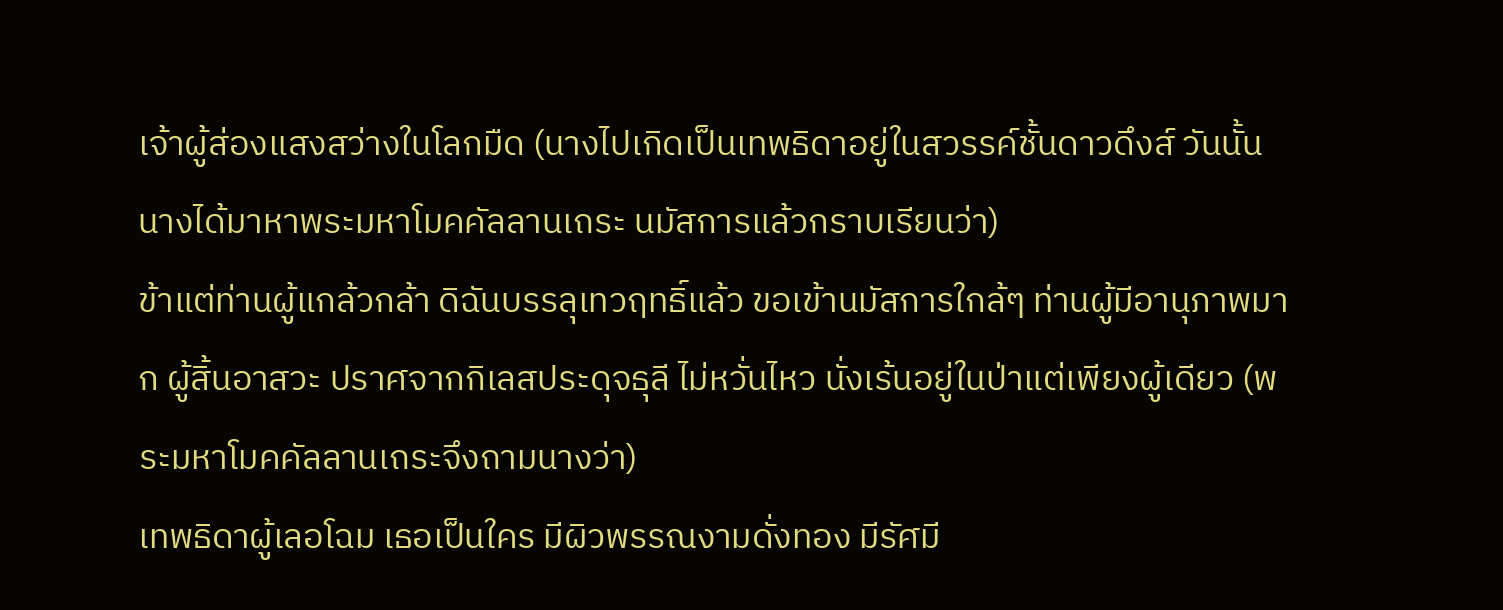เจ้าผู้ส่องแสงสว่างในโลกมืด (นางไปเกิดเป็นเทพธิดาอยู่ในสวรรค์ชั้นดาวดึงส์ วันนั้น นางได้มาหาพระมหาโมคคัลลานเถระ นมัสการแล้วกราบเรียนว่า)
ข้าแต่ท่านผู้แกล้วกล้า ดิฉันบรรลุเทวฤทธิ์แล้ว ขอเข้านมัสการใกล้ๆ ท่านผู้มีอานุภาพมาก ผู้สิ้นอาสวะ ปราศจากกิเลสประดุจธุลี ไม่หวั่นไหว นั่งเร้นอยู่ในป่าแต่เพียงผู้เดียว (พระมหาโมคคัลลานเถระจึงถามนางว่า)
เทพธิดาผู้เลอโฉม เธอเป็นใคร มีผิวพรรณงามดั่งทอง มีรัศมี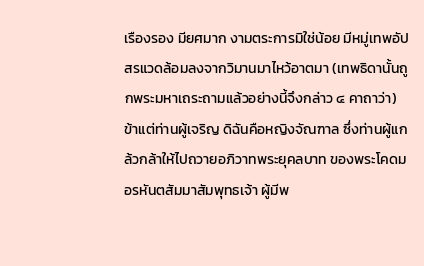เรืองรอง มียศมาก งามตระการมิใช่น้อย มีหมู่เทพอัปสรแวดล้อมลงจากวิมานมาไหว้อาตมา (เทพธิดานั้นถูกพระมหาเถระถามแล้วอย่างนี้จึงกล่าว ๔ คาถาว่า)
ข้าแต่ท่านผู้เจริญ ดิฉันคือหญิงจัณฑาล ซึ่งท่านผู้แกล้วกล้าให้ไปถวายอภิวาทพระยุคลบาท ของพระโคดมอรหันตสัมมาสัมพุทธเจ้า ผู้มีพ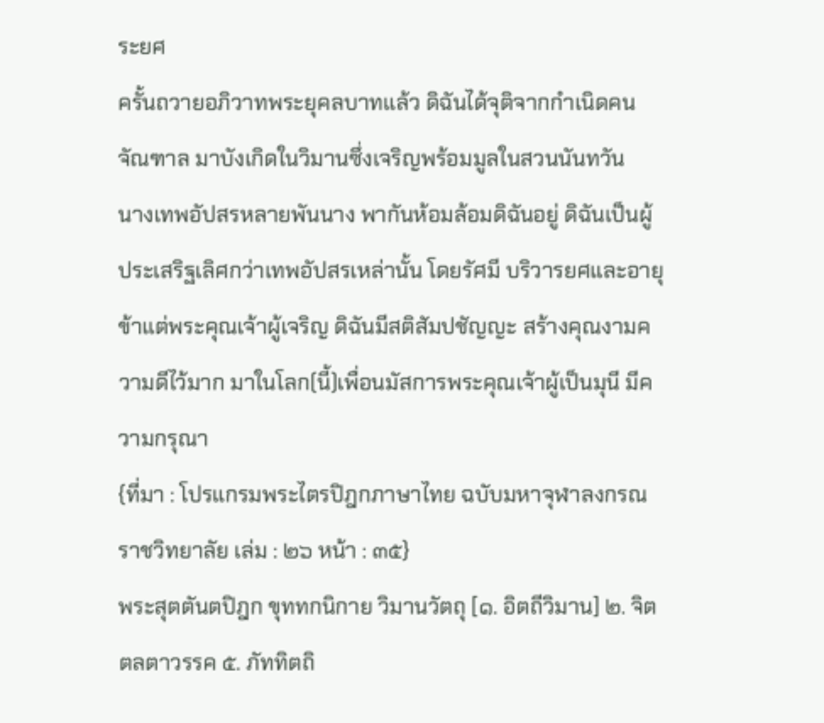ระยศ
ครั้นถวายอภิวาทพระยุคลบาทแล้ว ดิฉันได้จุติจากกำเนิดคนจัณฑาล มาบังเกิดในวิมานซึ่งเจริญพร้อมมูลในสวนนันทวัน
นางเทพอัปสรหลายพันนาง พากันห้อมล้อมดิฉันอยู่ ดิฉันเป็นผู้ประเสริฐเลิศกว่าเทพอัปสรเหล่านั้น โดยรัศมี บริวารยศและอายุ
ข้าแต่พระคุณเจ้าผู้เจริญ ดิฉันมีสติสัมปชัญญะ สร้างคุณงามความดีไว้มาก มาในโลก(นี้)เพื่อนมัสการพระคุณเจ้าผู้เป็นมุนี มีความกรุณา
{ที่มา : โปรแกรมพระไตรปิฎกภาษาไทย ฉบับมหาจุฬาลงกรณราชวิทยาลัย เล่ม : ๒๖ หน้า : ๓๕}
พระสุตตันตปิฎก ขุททกนิกาย วิมานวัตถุ [๑. อิตถีวิมาน] ๒. จิตตลตาวรรค ๕. ภัททิตถิ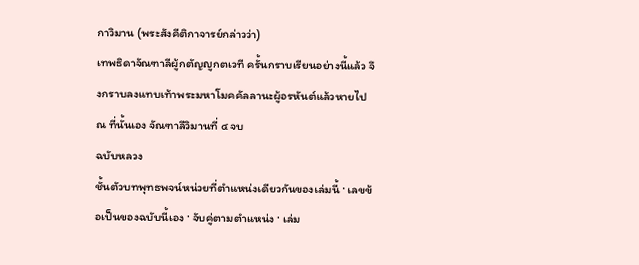กาวิมาน (พระสังคีติกาจารย์กล่าวว่า)
เทพธิดาจัณฑาลีผู้กตัญญูกตเวที ครั้นกราบเรียนอย่างนี้แล้ว จึงกราบลงแทบเท้าพระมหาโมคคัลลานะผู้อรหันต์แล้วหายไป ณ ที่นั้นเอง จัณฑาลีวิมานที่ ๔ จบ
ฉบับหลวง
ชั้นตัวบทพุทธพจน์หน่วยที่ตำแหน่งเดียวกันของเล่มนี้ · เลขข้อเป็นของฉบับนี้เอง · จับคู่ตามตำแหน่ง · เล่ม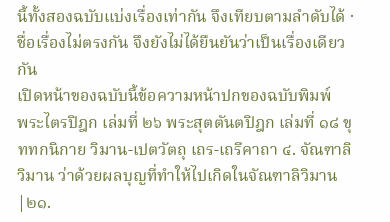นี้ทั้งสองฉบับแบ่งเรื่องเท่ากัน จึงเทียบตามลำดับได้ · ชื่อเรื่องไม่ตรงกัน จึงยังไม่ได้ยืนยันว่าเป็นเรื่องเดียวกัน
เปิดหน้าของฉบับนี้ข้อความหน้าปกของฉบับพิมพ์
พระไตรปิฎก เล่มที่ ๒๖ พระสุตตันตปิฎก เล่มที่ ๑๘ ขุททกนิกาย วิมาน-เปตวัตถุ เถร-เถรีคาถา ๔. จัณฑาลิวิมาน ว่าด้วยผลบุญที่ทำให้ไปเกิดในจัณฑาลิวิมาน
|๒๑.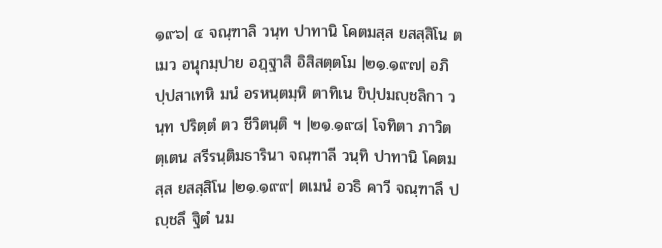๑๙๖| ๔ จณฺฑาลิ วนฺท ปาทานิ โคตมสฺส ยสสฺสิโน ตเมว อนุกมฺปาย อฏฺฐาสิ อิสิสตฺตโม |๒๑.๑๙๗| อภิปฺปสาเทหิ มนํ อรหนฺตมฺหิ ตาทิเน ขิปฺปมญฺชลิกา วนฺท ปริตฺตํ ตว ชีวิตนฺติ ฯ |๒๑.๑๙๘| โจทิตา ภาวิตตฺเตน สรีรนฺติมธารินา จณฺฑาลี วนฺทิ ปาทานิ โคตมสฺส ยสสฺสิโน |๒๑.๑๙๙| ตเมนํ อวธิ คาวี จณฺฑาลึ ปญฺชลึ ฐิตํ นม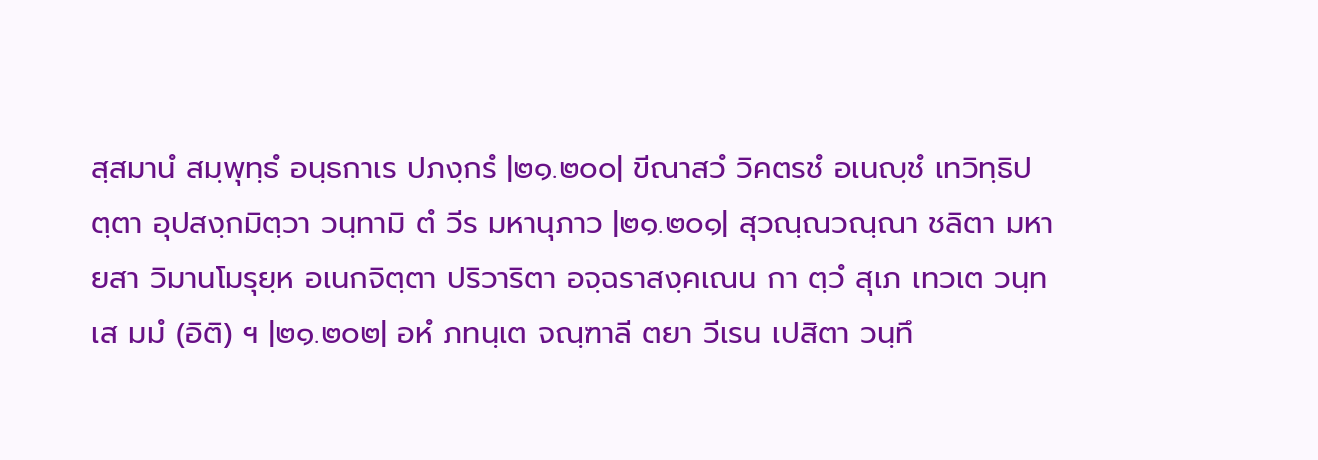สฺสมานํ สมฺพุทฺธํ อนฺธกาเร ปภงฺกรํ |๒๑.๒๐๐| ขีณาสวํ วิคตรชํ อเนญฺชํ เทวิทฺธิปตฺตา อุปสงฺกมิตฺวา วนฺทามิ ตํ วีร มหานุภาว |๒๑.๒๐๑| สุวณฺณวณฺณา ชลิตา มหายสา วิมานโมรุยฺห อเนกจิตฺตา ปริวาริตา อจฺฉราสงฺคเณน กา ตฺวํ สุเภ เทวเต วนฺทเส มมํ (อิติ) ฯ |๒๑.๒๐๒| อหํ ภทนฺเต จณฺฑาลี ตยา วีเรน เปสิตา วนฺทึ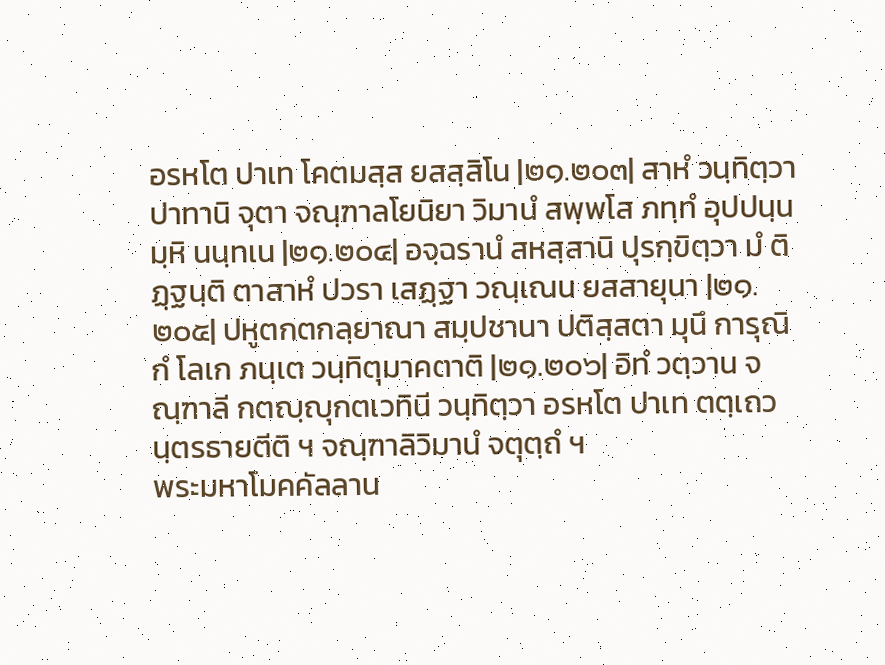อรหโต ปาเท โคตมสฺส ยสสฺสิโน |๒๑.๒๐๓| สาหํ วนฺทิตฺวา ปาทานิ จุตา จณฺฑาลโยนิยา วิมานํ สพฺพโส ภทฺทํ อุปปนฺนมฺหิ นนฺทเน |๒๑.๒๐๔| อจฺฉรานํ สหสฺสานิ ปุรกฺขิตฺวา มํ ติฏฺฐนฺติ ตาสาหํ ปวรา เสฏฺฐา วณฺเณน ยสสายุนา |๒๑.๒๐๕| ปหูตกตกลฺยาณา สมฺปชานา ปติสฺสตา มุนึ การุณิกํ โลเก ภนฺเต วนฺทิตุมาคตาติ |๒๑.๒๐๖| อิทํ วตฺวาน จณฺฑาลี กตญฺญุกตเวทินี วนฺทิตฺวา อรหโต ปาเท ตตฺเถวนฺตรธายตีติ ฯ จณฺฑาลิวิมานํ จตุตฺถํ ฯ
พระมหาโมคคัลลาน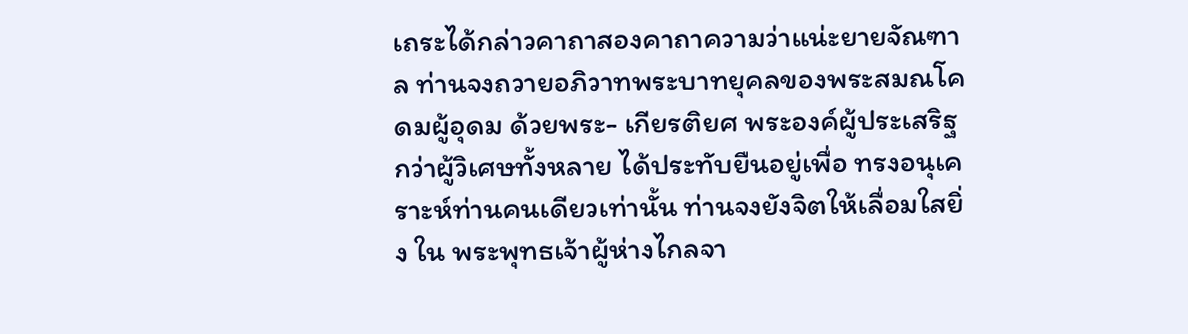เถระได้กล่าวคาถาสองคาถาความว่าแน่ะยายจัณฑาล ท่านจงถวายอภิวาทพระบาทยุคลของพระสมณโคดมผู้อุดม ด้วยพระ- เกียรติยศ พระองค์ผู้ประเสริฐกว่าผู้วิเศษทั้งหลาย ได้ประทับยืนอยู่เพื่อ ทรงอนุเคราะห์ท่านคนเดียวเท่านั้น ท่านจงยังจิตให้เลื่อมใสยิ่ง ใน พระพุทธเจ้าผู้ห่างไกลจา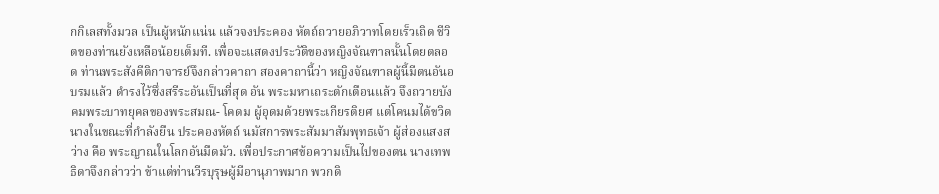กกิเลสทั้งมวล เป็นผู้หนักแน่น แล้วจงประคอง หัตถ์ถวายอภิวาทโดยเร็วเถิด ชีวิตของท่านยังเหลือน้อยเต็มที. เพื่อจะแสดงประวัติของหญิงจัณฑาลนั้นโดยตลอด ท่านพระสังคีติกาจารย์จึงกล่าวคาถา สองคาถานี้ว่า หญิงจัณฑาลผู้นี้มีตนอันอบรมแล้ว ดำรงไว้ซึ่งสรีระอันเป็นที่สุด อัน พระมหาเถระตักเตือนแล้ว จึงถวายบังคมพระบาทยุคลของพระสมณ- โคดม ผู้อุดมด้วยพระเกียรติยศ แต่โคนมได้ขวิดนางในขณะที่กำลังยืน ประคองหัตถ์ นมัสการพระสัมมาสัมพุทธเจ้า ผู้ส่องแสงสว่าง คือ พระญาณในโลกอันมืดมัว. เพื่อประกาศข้อความเป็นไปของตน นางเทพธิดาจึงกล่าวว่า ข้าแต่ท่านวีรบุรุษผู้มีอานุภาพมาก พวกดิ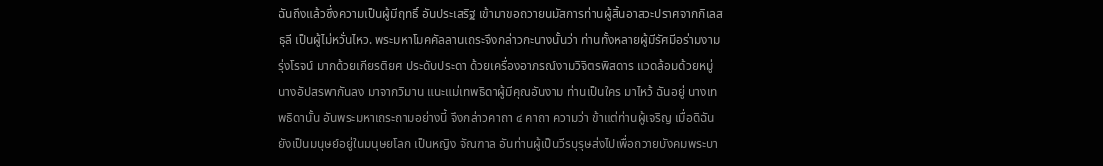ฉันถึงแล้วซึ่งความเป็นผู้มีฤทธิ์ อันประเสริฐ เข้ามาขอถวายนมัสการท่านผู้สิ้นอาสวะปราศจากกิเลสธุลี เป็นผู้ไม่หวั่นไหว. พระมหาโมคคัลลานเถระจึงกล่าวกะนางนั้นว่า ท่านทั้งหลายผู้มีรัศมีอร่ามงามรุ่งโรจน์ มากด้วยเกียรติยศ ประดับประดา ด้วยเครื่องอาภรณ์งามวิจิตรพิสดาร แวดล้อมด้วยหมู่นางอัปสรพากันลง มาจากวิมาน แนะแม่เทพธิดาผู้มีคุณอันงาม ท่านเป็นใคร มาไหว้ ฉันอยู่ นางเทพธิดานั้น อันพระมหาเถระถามอย่างนี้ จึงกล่าวคาถา ๔ คาถา ความว่า ข้าแต่ท่านผู้เจริญ เมื่อดิฉันยังเป็นมนุษย์อยู่ในมนุษยโลก เป็นหญิง จัณฑาล อันท่านผู้เป็นวีรบุรุษส่งไปเพื่อถวายบังคมพระบา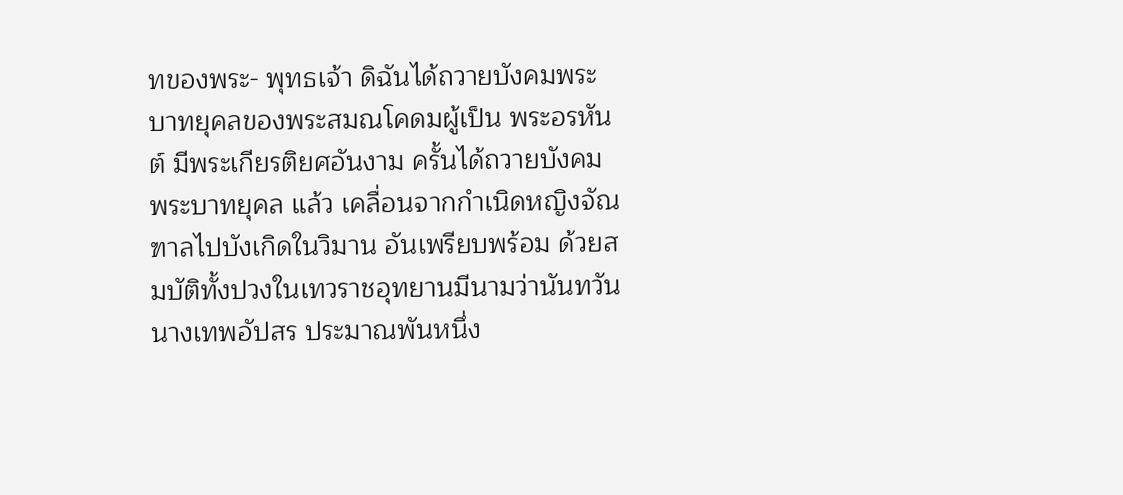ทของพระ- พุทธเจ้า ดิฉันได้ถวายบังคมพระบาทยุคลของพระสมณโคดมผู้เป็น พระอรหันต์ มีพระเกียรติยศอันงาม ครั้นได้ถวายบังคมพระบาทยุคล แล้ว เคลื่อนจากกำเนิดหญิงจัณฑาลไปบังเกิดในวิมาน อันเพรียบพร้อม ด้วยสมบัติทั้งปวงในเทวราชอุทยานมีนามว่านันทวัน นางเทพอัปสร ประมาณพันหนึ่ง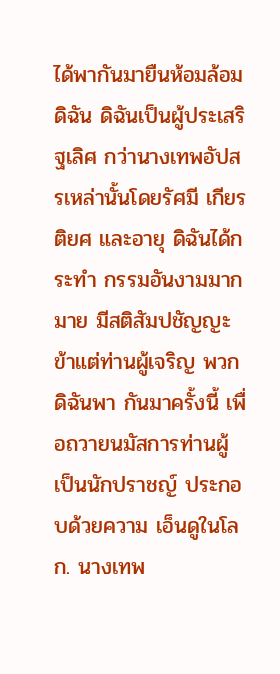ได้พากันมายืนห้อมล้อมดิฉัน ดิฉันเป็นผู้ประเสริฐเลิศ กว่านางเทพอัปสรเหล่านั้นโดยรัศมี เกียรติยศ และอายุ ดิฉันได้กระทำ กรรมอันงามมากมาย มีสติสัมปชัญญะ ข้าแต่ท่านผู้เจริญ พวกดิฉันพา กันมาครั้งนี้ เพื่อถวายนมัสการท่านผู้เป็นนักปราชญ์ ประกอบด้วยความ เอ็นดูในโลก. นางเทพ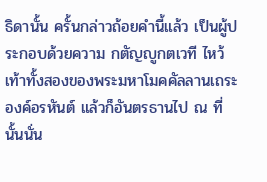ธิดานั้น ครั้นกล่าวถ้อยคำนี้แล้ว เป็นผู้ประกอบด้วยความ กตัญญูกตเวที ไหว้เท้าทั้งสองของพระมหาโมคคัลลานเถระ องค์อรหันต์ แล้วก็อันตรธานไป ณ ที่นั้นนั่น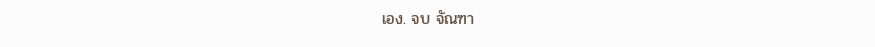เอง. จบ จัณฑา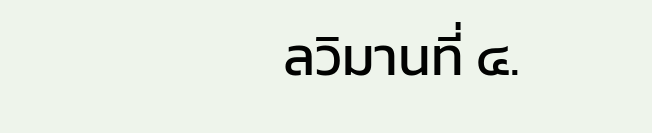ลวิมานที่ ๔.